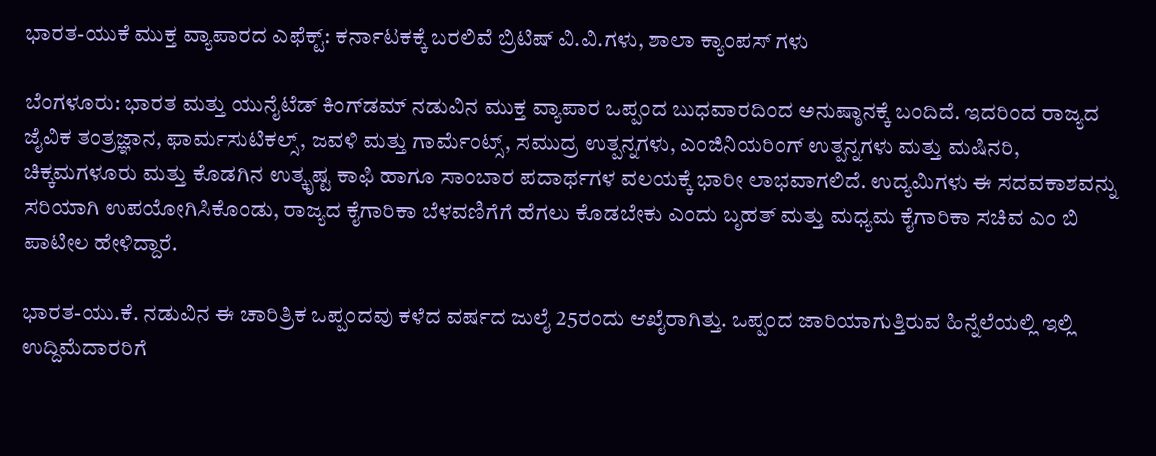ಭಾರತ-ಯುಕೆ ಮುಕ್ತ ವ್ಯಾಪಾರದ ಎಫೆಕ್ಟ್: ಕರ್ನಾಟಕಕ್ಕೆ ಬರಲಿವೆ ಬ್ರಿಟಿಷ್ ವಿ.ವಿ.ಗಳು, ಶಾಲಾ ಕ್ಯಾಂಪಸ್ ಗಳು

ಬೆಂಗಳೂರು: ಭಾರತ ಮತ್ತು ಯುನೈಟೆಡ್ ಕಿಂಗ್‌ಡಮ್ ನಡುವಿನ ಮುಕ್ತ ವ್ಯಾಪಾರ ಒಪ್ಪಂದ ಬುಧವಾರದಿಂದ ಅನುಷ್ಠಾನಕ್ಕೆ ಬಂದಿದೆ. ಇದರಿಂದ ರಾಜ್ಯದ ಜೈವಿಕ ತಂತ್ರಜ್ಞಾನ, ಫಾರ್ಮಸುಟಿಕಲ್ಸ್, ಜವಳಿ ಮತ್ತು ಗಾರ್ಮೆಂಟ್ಸ್, ಸಮುದ್ರ ಉತ್ಪನ್ನಗಳು, ಎಂಜಿನಿಯರಿಂಗ್ ಉತ್ಪನ್ನಗಳು ಮತ್ತು ಮಷಿನರಿ, ಚಿಕ್ಕಮಗಳೂರು ಮತ್ತು ಕೊಡಗಿನ ಉತ್ಕೃಷ್ಟ ಕಾಫಿ ಹಾಗೂ ಸಾಂಬಾರ ಪದಾರ್ಥಗಳ ವಲಯಕ್ಕೆ ಭಾರೀ ಲಾಭವಾಗಲಿದೆ. ಉದ್ಯಮಿಗಳು ಈ ಸದವಕಾಶವನ್ನು ಸರಿಯಾಗಿ ಉಪಯೋಗಿಸಿಕೊಂಡು, ರಾಜ್ಯದ ಕೈಗಾರಿಕಾ ಬೆಳವಣಿಗೆಗೆ ಹೆಗಲು ಕೊಡಬೇಕು ಎಂದು ಬೃಹತ್ ಮತ್ತು ಮಧ್ಯಮ ಕೈಗಾರಿಕಾ ಸಚಿವ ಎಂ ಬಿ ಪಾಟೀಲ ಹೇಳಿದ್ದಾರೆ.

ಭಾರತ-ಯು.ಕೆ. ನಡುವಿನ ಈ ಚಾರಿತ್ರಿಕ ಒಪ್ಪಂದವು ಕಳೆದ ವರ್ಷದ ಜುಲೈ 25ರಂದು ಆಖೈರಾಗಿತ್ತು. ಒಪ್ಪಂದ ಜಾರಿಯಾಗುತ್ತಿರುವ ಹಿನ್ನೆಲೆಯಲ್ಲಿ ಇಲ್ಲಿ ಉದ್ದಿಮೆದಾರರಿಗೆ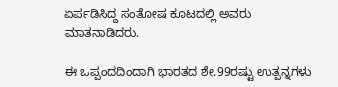ಏರ್ಪಡಿಸಿದ್ದ ಸಂತೋಷ ಕೂಟದಲ್ಲಿ ಅವರು ಮಾತನಾಡಿದರು.

ಈ ಒಪ್ಪಂದದಿಂದಾಗಿ ಭಾರತದ ಶೇ.99ರಷ್ಟು ಉತ್ಪನ್ನಗಳು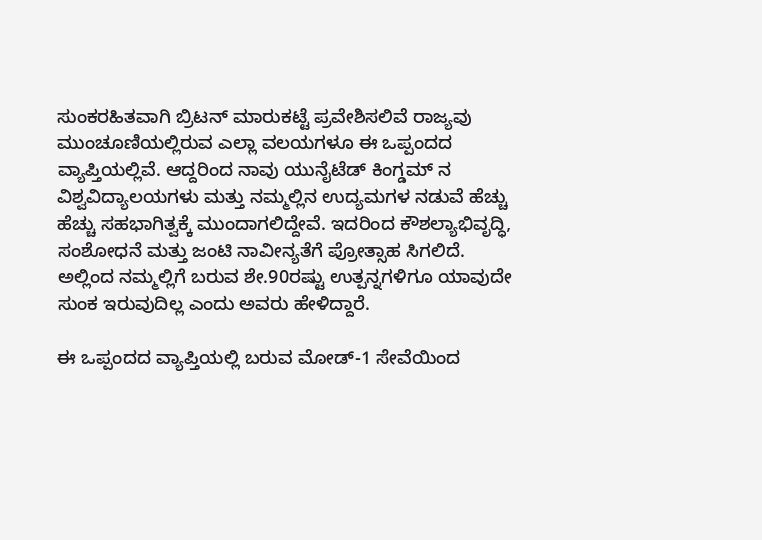ಸುಂಕರಹಿತವಾಗಿ ಬ್ರಿಟನ್ ಮಾರುಕಟ್ಟೆ ಪ್ರವೇಶಿಸಲಿವೆ ರಾಜ್ಯವು ಮುಂಚೂಣಿಯಲ್ಲಿರುವ ಎಲ್ಲಾ ವಲಯಗಳೂ ಈ ಒಪ್ಪಂದದ ವ್ಯಾಪ್ತಿಯಲ್ಲಿವೆ. ಆದ್ದರಿಂದ ನಾವು ಯುನೈಟೆಡ್ ಕಿಂಗ್ಡಮ್ ನ ವಿಶ್ವವಿದ್ಯಾಲಯಗಳು ಮತ್ತು ನಮ್ಮಲ್ಲಿನ ಉದ್ಯಮಗಳ ನಡುವೆ ಹೆಚ್ಚು ಹೆಚ್ಚು ಸಹಭಾಗಿತ್ವಕ್ಕೆ ಮುಂದಾಗಲಿದ್ದೇವೆ. ಇದರಿಂದ ಕೌಶಲ್ಯಾಭಿವೃದ್ಧಿ, ಸಂಶೋಧನೆ ಮತ್ತು ಜಂಟಿ ನಾವೀನ್ಯತೆಗೆ ಪ್ರೋತ್ಸಾಹ ಸಿಗಲಿದೆ. ಅಲ್ಲಿಂದ ನಮ್ಮಲ್ಲಿಗೆ ಬರುವ ಶೇ.90ರಷ್ಟು ಉತ್ಪನ್ನಗಳಿಗೂ ಯಾವುದೇ ಸುಂಕ ಇರುವುದಿಲ್ಲ ಎಂದು ಅವರು ಹೇಳಿದ್ದಾರೆ.

ಈ ಒಪ್ಪಂದದ ವ್ಯಾಪ್ತಿಯಲ್ಲಿ ಬರುವ ಮೋಡ್-1 ಸೇವೆಯಿಂದ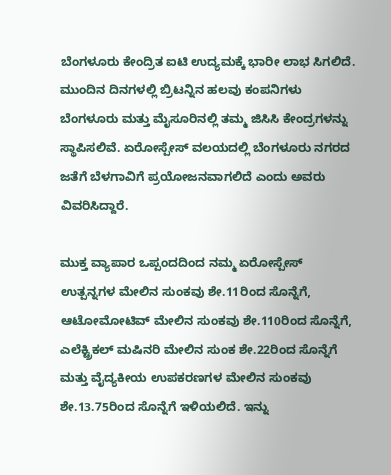ಬೆಂಗಳೂರು ಕೇಂದ್ರಿತ ಐಟಿ ಉದ್ಯಮಕ್ಕೆ ಭಾರೀ ಲಾಭ ಸಿಗಲಿದೆ. ಮುಂದಿನ ದಿನಗಳಲ್ಲಿ ಬ್ರಿಟನ್ನಿನ ಹಲವು ಕಂಪನಿಗಳು ಬೆಂಗಳೂರು ಮತ್ತು ಮೈಸೂರಿನಲ್ಲಿ ತಮ್ಮ‌ ಜಿಸಿಸಿ ಕೇಂದ್ರಗಳನ್ನು ಸ್ಥಾಪಿಸಲಿವೆ. ಏರೋಸ್ಪೇಸ್ ವಲಯದಲ್ಲಿ ಬೆಂಗಳೂರು ನಗರದ ಜತೆಗೆ ಬೆಳಗಾವಿಗೆ ಪ್ರಯೋಜನವಾಗಲಿದೆ ಎಂದು ಅವರು ವಿವರಿಸಿದ್ದಾರೆ.

ಮುಕ್ತ ವ್ಯಾಪಾರ ಒಪ್ಪಂದದಿಂದ ನಮ್ಮ ಏರೋಸ್ಪೇಸ್ ಉತ್ಪನ್ನಗಳ ಮೇಲಿನ ಸುಂಕವು ಶೇ.11ರಿಂದ ಸೊನ್ನೆಗೆ, ಆಟೋಮೋಟಿವ್ ಮೇಲಿನ ಸುಂಕವು ಶೇ.110ರಿಂದ ಸೊನ್ನೆಗೆ, ಎಲೆಕ್ಟ್ರಿಕಲ್ ಮಷಿನರಿ ಮೇಲಿನ ಸುಂಕ ಶೇ.22ರಿಂದ ಸೊನ್ನೆಗೆ ಮತ್ತು ವೈದ್ಯಕೀಯ ಉಪಕರಣಗಳ ಮೇಲಿನ ಸುಂಕವು ಶೇ.13.75ರಿಂದ ಸೊನ್ನೆಗೆ ಇಳಿಯಲಿದೆ. ಇನ್ನು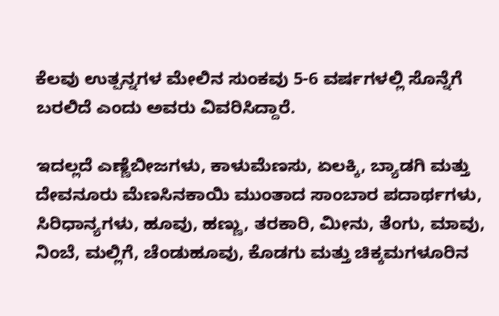ಕೆಲವು ಉತ್ಪನ್ನಗಳ ಮೇಲಿನ ಸುಂಕವು 5-6 ವರ್ಷಗಳಲ್ಲಿ ಸೊನ್ನೆಗೆ ಬರಲಿದೆ ಎಂದು ಅವರು ವಿವರಿಸಿದ್ದಾರೆ.

ಇದಲ್ಲದೆ ಎಣ್ಣೆಬೀಜಗಳು, ಕಾಳುಮೆಣಸು, ಏಲಕ್ಕಿ, ಬ್ಯಾಡಗಿ ಮತ್ತು ದೇವನೂರು ಮೆಣಸಿನಕಾಯಿ ಮುಂತಾದ ಸಾಂಬಾರ ಪದಾರ್ಥಗಳು, ಸಿರಿಧಾನ್ಯಗಳು, ಹೂವು, ಹಣ್ಣು, ತರಕಾರಿ, ಮೀನು, ತೆಂಗು, ಮಾವು, ನಿಂಬೆ, ಮಲ್ಲಿಗೆ, ಚೆಂಡುಹೂವು, ಕೊಡಗು ಮತ್ತು ಚಿಕ್ಕಮಗಳೂರಿನ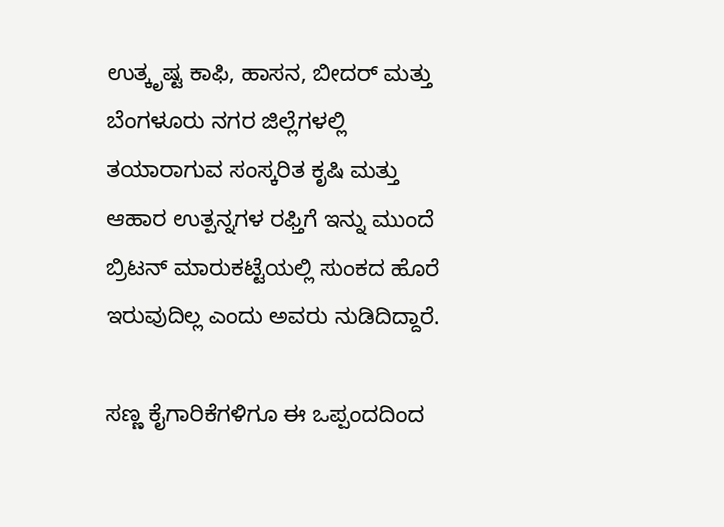ಉತ್ಕೃಷ್ಟ ಕಾಫಿ, ಹಾಸನ, ಬೀದರ್ ಮತ್ತು ಬೆಂಗಳೂರು ನಗರ ಜಿಲ್ಲೆಗಳಲ್ಲಿ ತಯಾರಾಗುವ ಸಂಸ್ಕರಿತ ಕೃಷಿ ಮತ್ತು ಆಹಾರ ಉತ್ಪನ್ನಗಳ ರಫ್ತಿಗೆ ಇನ್ನು ಮುಂದೆ ಬ್ರಿಟನ್ ಮಾರುಕಟ್ಟೆಯಲ್ಲಿ ಸುಂಕದ ಹೊರೆ ಇರುವುದಿಲ್ಲ ಎಂದು ಅವರು ನುಡಿದಿದ್ದಾರೆ.

ಸಣ್ಣ ಕೈಗಾರಿಕೆಗಳಿಗೂ ಈ ಒಪ್ಪಂದದಿಂದ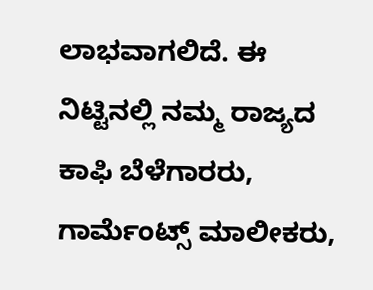ಲಾಭವಾಗಲಿದೆ. ಈ‌ ನಿಟ್ಟಿನಲ್ಲಿ ನಮ್ಮ ರಾಜ್ಯದ ಕಾಫಿ ಬೆಳೆಗಾರರು, ಗಾರ್ಮೆಂಟ್ಸ್ ಮಾಲೀಕರು,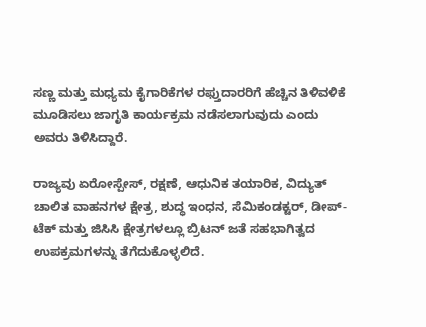ಸಣ್ಣ ಮತ್ತು ಮಧ್ಯಮ ಕೈಗಾರಿಕೆಗಳ ರಫ್ತುದಾರರಿಗೆ ಹೆಚ್ಚಿನ ತಿಳಿವಳಿಕೆ ಮೂಡಿಸಲು ಜಾಗೃತಿ ಕಾರ್ಯಕ್ರಮ ನಡೆಸಲಾಗುವುದು ಎಂದು ಅವರು ತಿಳಿಸಿದ್ದಾರೆ.

ರಾಜ್ಯವು ಏರೋಸ್ಪೇಸ್, ರಕ್ಷಣೆ, ಆಧುನಿಕ ತಯಾರಿಕ, ವಿದ್ಯುತ್ ಚಾಲಿತ ವಾಹನಗಳ ಕ್ಷೇತ್ರ, ಶುದ್ಧ ಇಂಧನ, ಸೆಮಿಕಂಡಕ್ಟರ್, ಡೀಪ್-ಟೆಕ್ ಮತ್ತು ಜಿಸಿಸಿ ಕ್ಷೇತ್ರಗಳಲ್ಲೂ ಬ್ರಿಟನ್ ಜತೆ ಸಹಭಾಗಿತ್ವದ ಉಪಕ್ರಮಗಳನ್ನು ತೆಗೆದುಕೊಳ್ಳಲಿದೆ.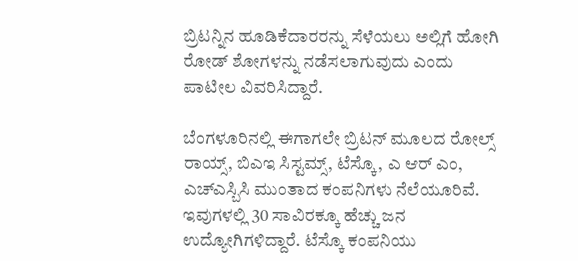ಬ್ರಿಟನ್ನಿನ ಹೂಡಿಕೆದಾರರನ್ನು ಸೆಳೆಯಲು ಅಲ್ಲಿಗೆ ಹೋಗಿ ರೋಡ್ ಶೋಗಳನ್ನು ನಡೆಸಲಾಗುವುದು ಎಂದು ಪಾಟೀಲ ವಿವರಿಸಿದ್ದಾರೆ.

ಬೆಂಗಳೂರಿನಲ್ಲಿ ಈಗಾಗಲೇ ಬ್ರಿಟನ್ ಮೂಲದ ರೋಲ್ಸ್ ರಾಯ್ಸ್, ಬಿಎಇ ಸಿಸ್ಟಮ್ಸ್, ಟೆಸ್ಕೊ, ಎ ಆರ್ ಎಂ, ಎಚ್ಎಸ್ಬಿಸಿ ಮುಂತಾದ ಕಂಪನಿಗಳು ನೆಲೆಯೂರಿವೆ. ಇವುಗಳಲ್ಲಿ 30 ಸಾವಿರಕ್ಕೂ ಹೆಚ್ಚು ಜನ ಉದ್ಯೋಗಿಗಳಿದ್ದಾರೆ. ಟೆಸ್ಕೊ ಕಂಪನಿಯು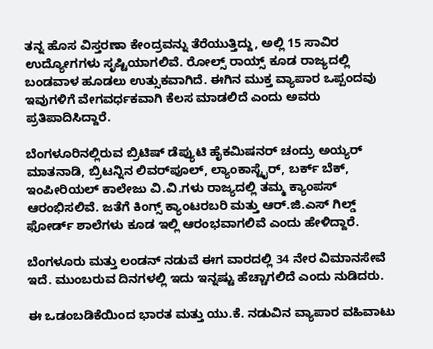ತನ್ನ ಹೊಸ ವಿಸ್ತರಣಾ ಕೇಂದ್ರವನ್ನು ತೆರೆಯುತ್ತಿದ್ದು, ಅಲ್ಲಿ 15 ಸಾವಿರ ಉದ್ಯೋಗಗಳು ಸೃಷ್ಟಿಯಾಗಲಿವೆ. ರೋಲ್ಸ್ ರಾಯ್ಸ್ ಕೂಡ ರಾಜ್ಯದಲ್ಲಿ ಬಂಡವಾಳ ಹೂಡಲು ಉತ್ಸುಕವಾಗಿದೆ. ಈಗಿನ ಮುಕ್ತ ವ್ಯಾಪಾರ ಒಪ್ಪಂದವು ಇವುಗಳಿಗೆ ವೇಗವರ್ಧಕವಾಗಿ ಕೆಲಸ ಮಾಡಲಿದೆ ಎಂದು ಅವರು ಪ್ರತಿಪಾದಿಸಿದ್ದಾರೆ.

ಬೆಂಗಳೂರಿನಲ್ಲಿರುವ ಬ್ರಿಟಿಷ್ ಡೆಪ್ಯುಟಿ ಹೈಕಮಿಷನರ್ ಚಂದ್ರು ಅಯ್ಯರ್ ಮಾತನಾಡಿ, ಬ್ರಿಟನ್ನಿನ ಲಿವರ್‌ಪೂಲ್, ಲ್ಯಾಂಕಾಸ್ಟೈರ್, ಬರ್ಕ್ ಬೆಕ್, ಇಂಪೀರಿಯಲ್ ಕಾಲೇಜು ವಿ.ವಿ.ಗಳು ರಾಜ್ಯದಲ್ಲಿ ತಮ್ಮ‌ ಕ್ಯಾಂಪಸ್ ಆರಂಭಿಸಲಿವೆ. ಜತೆಗೆ ಕಿಂಗ್ಸ್ ಕ್ಯಾಂಟರಬರಿ ಮತ್ತು ಆರ್.ಜಿ.ಎಸ್ ಗಿಲ್ಡ್ ಫೋರ್ಡ್ ಶಾಲೆಗಳು ಕೂಡ ಇಲ್ಲಿ ಆರಂಭವಾಗಲಿವೆ ಎಂದು ಹೇಳಿದ್ದಾರೆ.

ಬೆಂಗಳೂರು ಮತ್ತು ಲಂಡನ್ ನಡುವೆ ಈಗ ವಾರದಲ್ಲಿ 34 ನೇರ ವಿಮಾನಸೇವೆ ಇದೆ. ಮುಂಬರುವ ದಿನಗಳಲ್ಲಿ ಇದು ಇನ್ನಷ್ಟು ಹೆಚ್ಚಾಗಲಿದೆ ಎಂದು ನುಡಿದರು.

ಈ ಒಡಂಬಡಿಕೆಯಿಂದ ಭಾರತ ಮತ್ತು ಯು.ಕೆ. ನಡುವಿನ ವ್ಯಾಪಾರ ವಹಿವಾಟು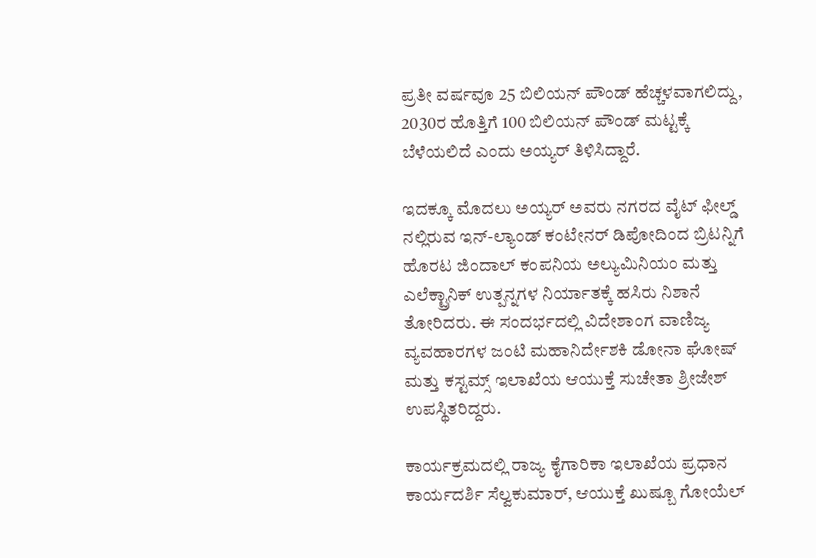ಪ್ರತೀ ವರ್ಷವೂ 25 ಬಿಲಿಯನ್ ಪೌಂಡ್ ಹೆಚ್ಚಳವಾಗಲಿದ್ದು, 2030ರ ಹೊತ್ತಿಗೆ 100 ಬಿಲಿಯನ್ ಪೌಂಡ್ ಮಟ್ಟಕ್ಕೆ ಬೆಳೆಯಲಿದೆ ಎಂದು ಅಯ್ಯರ್ ತಿಳಿಸಿದ್ದಾರೆ.

ಇದಕ್ಕೂ ಮೊದಲು ಅಯ್ಯರ್ ಅವರು ನಗರದ ವೈಟ್ ಫೀಲ್ಡ್ ನಲ್ಲಿರುವ ಇನ್-ಲ್ಯಾಂಡ್ ಕಂಟೇನರ್ ಡಿಪೋದಿಂದ ಬ್ರಿಟನ್ನಿಗೆ ಹೊರಟ ಜಿಂದಾಲ್ ಕಂಪನಿಯ ಅಲ್ಯುಮಿನಿಯಂ ಮತ್ತು ಎಲೆಕ್ಟ್ರಾನಿಕ್ ಉತ್ಪನ್ನಗಳ ನಿರ್ಯಾತಕ್ಕೆ ಹಸಿರು ನಿಶಾನೆ ತೋರಿದರು. ಈ ಸಂದರ್ಭದಲ್ಲಿ ವಿದೇಶಾಂಗ ವಾಣಿಜ್ಯ ವ್ಯವಹಾರಗಳ ಜಂಟಿ ಮಹಾನಿರ್ದೇಶಕಿ ಡೋನಾ ಘೋಷ್ ಮತ್ತು ಕಸ್ಟಮ್ಸ್ ಇಲಾಖೆಯ ಆಯುಕ್ತೆ ಸುಚೇತಾ ಶ್ರೀಜೇಶ್ ಉಪಸ್ಥಿತರಿದ್ದರು.

ಕಾರ್ಯಕ್ರಮದಲ್ಲಿ ರಾಜ್ಯ ಕೈಗಾರಿಕಾ ಇಲಾಖೆಯ ಪ್ರಧಾನ ಕಾರ್ಯದರ್ಶಿ ಸೆಲ್ವಕುಮಾರ್, ಆಯುಕ್ತೆ ಖುಷ್ಬೂ ಗೋಯೆಲ್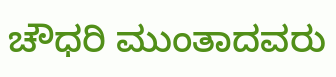ಚೌಧರಿ ಮುಂತಾದವರು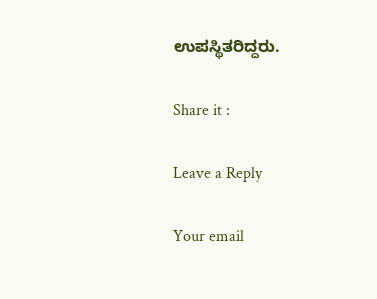ಉಪಸ್ಥಿತರಿದ್ದರು.

Share it :

Leave a Reply

Your email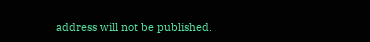address will not be published.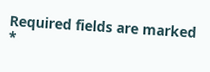Required fields are marked *